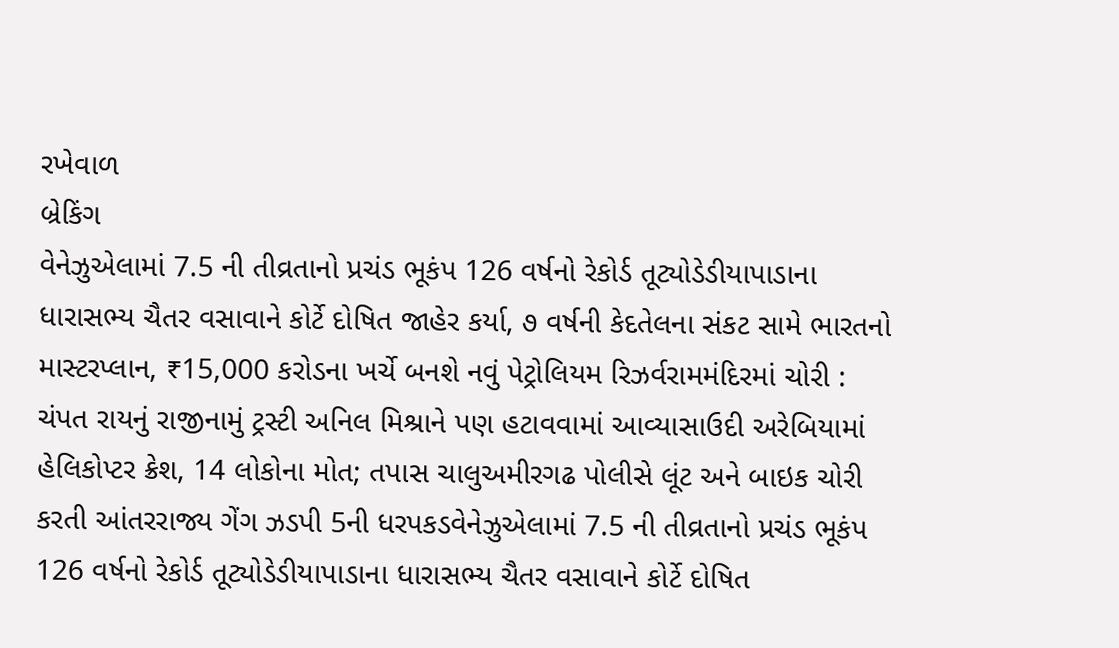રખેવાળ
બ્રેકિંગ
વેનેઝુએલામાં 7.5 ની તીવ્રતાનો પ્રચંડ ભૂકંપ 126 વર્ષનો રેકોર્ડ તૂટ્યોડેડીયાપાડાના ધારાસભ્ય ચૈતર વસાવાને કોર્ટે દોષિત જાહેર કર્યા, ૭ વર્ષની કેદતેલના સંકટ સામે ભારતનો માસ્ટરપ્લાન, ₹15,000 કરોડના ખર્ચે બનશે નવું પેટ્રોલિયમ રિઝર્વરામમંદિરમાં ચોરી : ચંપત રાયનું રાજીનામું ટ્રસ્ટી અનિલ મિશ્રાને પણ હટાવવામાં આવ્યાસાઉદી અરેબિયામાં હેલિકોપ્ટર ક્રેશ, 14 લોકોના મોત; તપાસ ચાલુઅમીરગઢ પોલીસે લૂંટ અને બાઇક ચોરી કરતી આંતરરાજ્ય ગેંગ ઝડપી 5ની ધરપકડવેનેઝુએલામાં 7.5 ની તીવ્રતાનો પ્રચંડ ભૂકંપ 126 વર્ષનો રેકોર્ડ તૂટ્યોડેડીયાપાડાના ધારાસભ્ય ચૈતર વસાવાને કોર્ટે દોષિત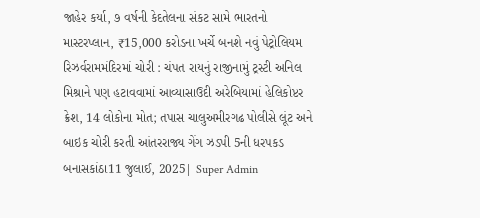જાહેર કર્યા, ૭ વર્ષની કેદતેલના સંકટ સામે ભારતનો માસ્ટરપ્લાન, ₹15,000 કરોડના ખર્ચે બનશે નવું પેટ્રોલિયમ રિઝર્વરામમંદિરમાં ચોરી : ચંપત રાયનું રાજીનામું ટ્રસ્ટી અનિલ મિશ્રાને પણ હટાવવામાં આવ્યાસાઉદી અરેબિયામાં હેલિકોપ્ટર ક્રેશ, 14 લોકોના મોત; તપાસ ચાલુઅમીરગઢ પોલીસે લૂંટ અને બાઇક ચોરી કરતી આંતરરાજ્ય ગેંગ ઝડપી 5ની ધરપકડ
બનાસકાંઠા11 જુલાઈ, 2025| Super Admin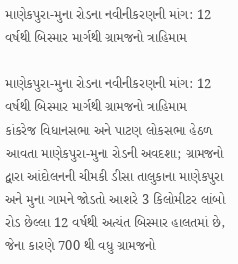માણેકપુરા-મુના રોડના નવીનીકરણની માંગ: 12 વર્ષથી બિસ્માર માર્ગથી ગ્રામજનો ત્રાહિમામ

માણેકપુરા-મુના રોડના નવીનીકરણની માંગ: 12 વર્ષથી બિસ્માર માર્ગથી ગ્રામજનો ત્રાહિમામ
કાંકરેજ વિધાનસભા અને પાટણ લોકસભા હેઠળ આવતા માણેકપુરા-મુના રોડની અવદશા; ગ્રામજનો દ્વારા આંદોલનની ચીમકી ડીસા તાલુકાના માણેકપુરા અને મુના ગામને જોડતો આશરે 3 કિલોમીટર લાંબો રોડ છેલ્લા 12 વર્ષથી અત્યંત બિસ્માર હાલતમાં છે, જેના કારણે 700 થી વધુ ગ્રામજનો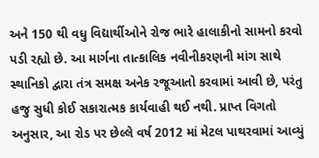અને 150 થી વધુ વિદ્યાર્થીઓને રોજ ભારે હાલાકીનો સામનો કરવો પડી રહ્યો છે. આ માર્ગના તાત્કાલિક નવીનીકરણની માંગ સાથે સ્થાનિકો દ્વારા તંત્ર સમક્ષ અનેક રજૂઆતો કરવામાં આવી છે, પરંતુ હજુ સુધી કોઈ સકારાત્મક કાર્યવાહી થઈ નથી. પ્રાપ્ત વિગતો અનુસાર, આ રોડ પર છેલ્લે વર્ષ 2012 માં મેટલ પાથરવામાં આવ્યું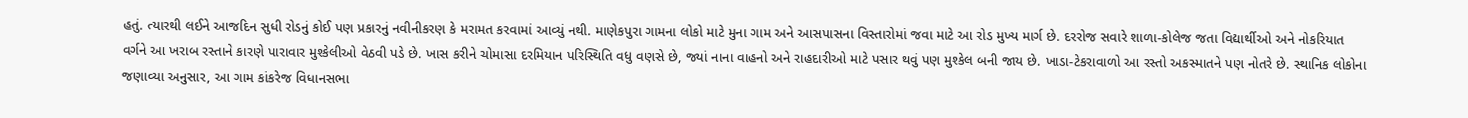હતું. ત્યારથી લઈને આજદિન સુધી રોડનું કોઈ પણ પ્રકારનું નવીનીકરણ કે મરામત કરવામાં આવ્યું નથી. માણેકપુરા ગામના લોકો માટે મુના ગામ અને આસપાસના વિસ્તારોમાં જવા માટે આ રોડ મુખ્ય માર્ગ છે. દરરોજ સવારે શાળા-કોલેજ જતા વિદ્યાર્થીઓ અને નોકરિયાત વર્ગને આ ખરાબ રસ્તાને કારણે પારાવાર મુશ્કેલીઓ વેઠવી પડે છે. ખાસ કરીને ચોમાસા દરમિયાન પરિસ્થિતિ વધુ વણસે છે, જ્યાં નાના વાહનો અને રાહદારીઓ માટે પસાર થવું પણ મુશ્કેલ બની જાય છે. ખાડા-ટેકરાવાળો આ રસ્તો અકસ્માતને પણ નોતરે છે. સ્થાનિક લોકોના જણાવ્યા અનુસાર, આ ગામ કાંકરેજ વિધાનસભા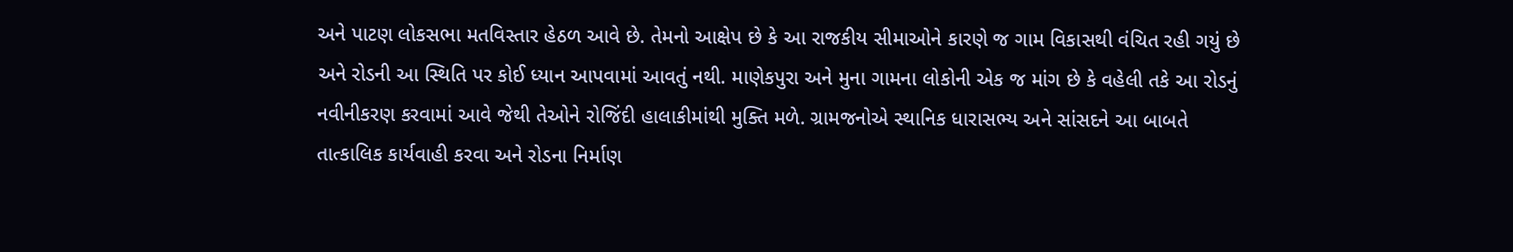અને પાટણ લોકસભા મતવિસ્તાર હેઠળ આવે છે. તેમનો આક્ષેપ છે કે આ રાજકીય સીમાઓને કારણે જ ગામ વિકાસથી વંચિત રહી ગયું છે અને રોડની આ સ્થિતિ પર કોઈ ધ્યાન આપવામાં આવતું નથી. માણેકપુરા અને મુના ગામના લોકોની એક જ માંગ છે કે વહેલી તકે આ રોડનું નવીનીકરણ કરવામાં આવે જેથી તેઓને રોજિંદી હાલાકીમાંથી મુક્તિ મળે. ગ્રામજનોએ સ્થાનિક ધારાસભ્ય અને સાંસદને આ બાબતે તાત્કાલિક કાર્યવાહી કરવા અને રોડના નિર્માણ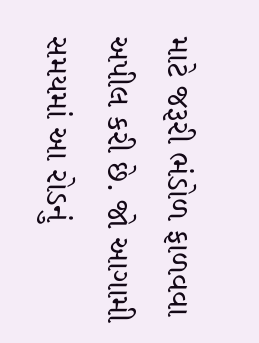માટે જરૂરી ભંડોળ ફાળવવા અપીલ કરી છે. જો આગામી સમયમાં આ રોડનું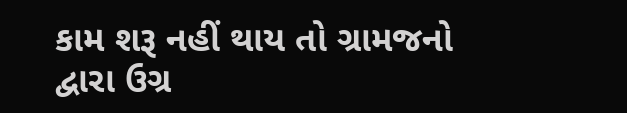કામ શરૂ નહીં થાય તો ગ્રામજનો દ્વારા ઉગ્ર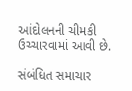આંદોલનની ચીમકી ઉચ્ચારવામાં આવી છે.

સંબંધિત સમાચાર